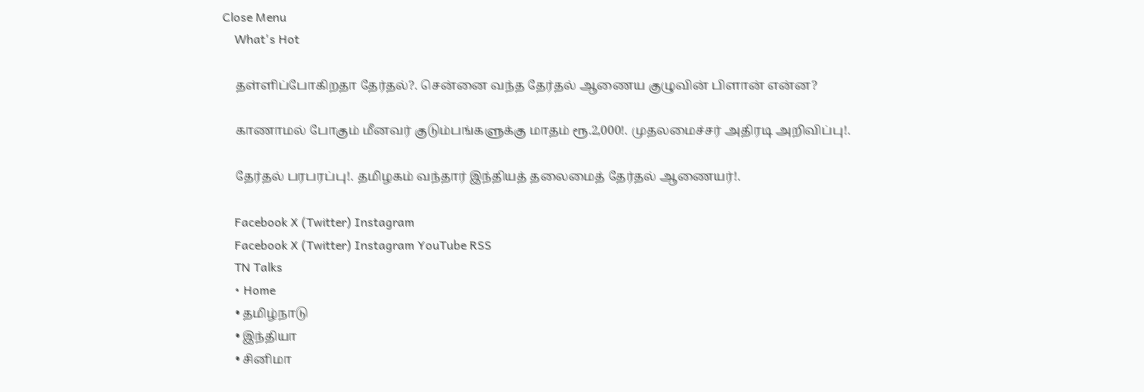Close Menu
    What's Hot

    தள்ளிப்போகிறதா தேர்தல்?. சென்னை வந்த தேர்தல் ஆணைய குழுவின் பிளான் என்ன?

    காணாமல் போகும் மீனவர் குடும்பங்களுக்கு மாதம் ரூ.2,000!. முதலமைச்சர் அதிரடி அறிவிப்பு!.

    தேர்தல் பரபரப்பு!. தமிழகம் வந்தார் இந்தியத் தலைமைத் தேர்தல் ஆணையர்!.

    Facebook X (Twitter) Instagram
    Facebook X (Twitter) Instagram YouTube RSS
    TN Talks
    • Home
    • தமிழ்நாடு
    • இந்தியா
    • சினிமா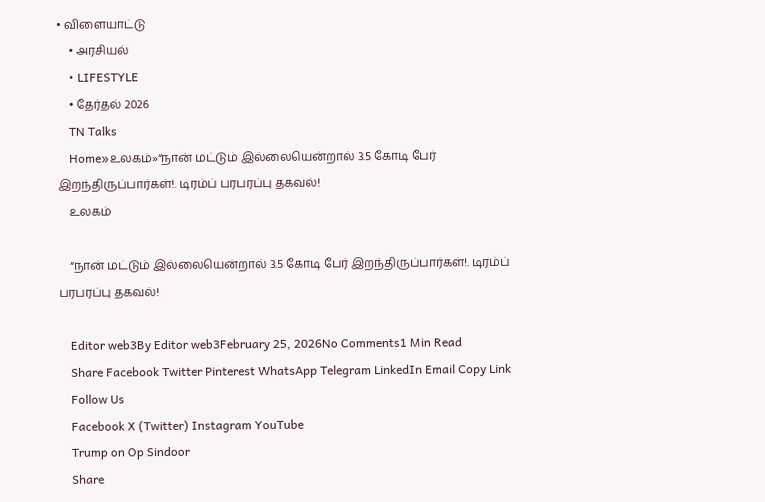• விளையாட்டு
    • அரசியல்
    • LIFESTYLE
    • தேர்தல் 2026
    TN Talks
    Home»உலகம்»“நான் மட்டும் இல்லையென்றால் 3.5 கோடி பேர் இறந்திருப்பார்கள்!. டிரம்ப் பரபரப்பு தகவல்!
    உலகம்

    “நான் மட்டும் இல்லையென்றால் 3.5 கோடி பேர் இறந்திருப்பார்கள்!. டிரம்ப் பரபரப்பு தகவல்!

    Editor web3By Editor web3February 25, 2026No Comments1 Min Read
    Share Facebook Twitter Pinterest WhatsApp Telegram LinkedIn Email Copy Link
    Follow Us
    Facebook X (Twitter) Instagram YouTube
    Trump on Op Sindoor
    Share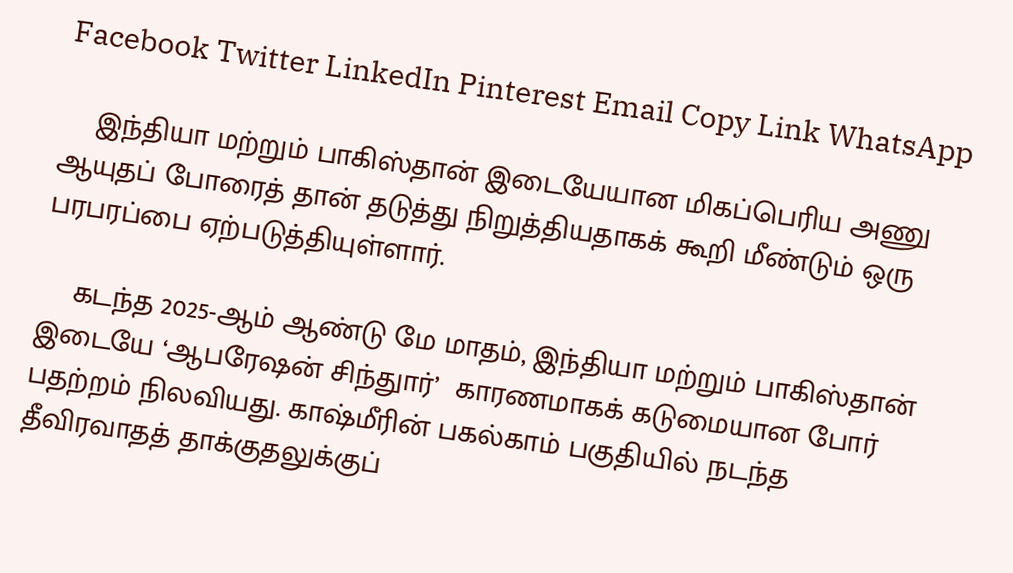Facebook Twitter LinkedIn Pinterest Email Copy Link WhatsApp

    இந்தியா மற்றும் பாகிஸ்தான் இடையேயான மிகப்பெரிய அணு ஆயுதப் போரைத் தான் தடுத்து நிறுத்தியதாகக் கூறி மீண்டும் ஒரு பரபரப்பை ஏற்படுத்தியுள்ளார்.

    கடந்த 2025-ஆம் ஆண்டு மே மாதம், இந்தியா மற்றும் பாகிஸ்தான் இடையே ‘ஆபரேஷன் சிந்துார்’  காரணமாகக் கடுமையான போர் பதற்றம் நிலவியது. காஷ்மீரின் பகல்காம் பகுதியில் நடந்த தீவிரவாதத் தாக்குதலுக்குப்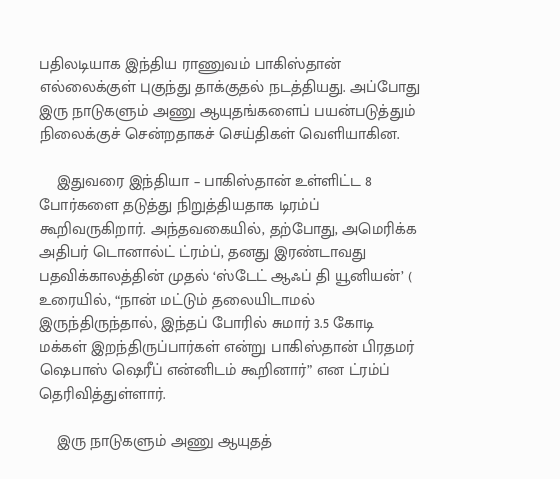பதிலடியாக இந்திய ராணுவம் பாகிஸ்தான் எல்லைக்குள் புகுந்து தாக்குதல் நடத்தியது. அப்போது இரு நாடுகளும் அணு ஆயுதங்களைப் பயன்படுத்தும் நிலைக்குச் சென்றதாகச் செய்திகள் வெளியாகின.

    இதுவரை இந்தியா – பாகிஸ்தான் உள்ளிட்ட 8 போர்களை தடுத்து நிறுத்தியதாக டிரம்ப் கூறிவருகிறார். அந்தவகையில், தற்போது, அமெரிக்க அதிபர் டொனால்ட் ட்ரம்ப், தனது இரண்டாவது பதவிக்காலத்தின் முதல் ‘ஸ்டேட் ஆஃப் தி யூனியன்’ ( உரையில், “நான் மட்டும் தலையிடாமல் இருந்திருந்தால், இந்தப் போரில் சுமார் 3.5 கோடி  மக்கள் இறந்திருப்பார்கள் என்று பாகிஸ்தான் பிரதமர் ஷெபாஸ் ஷெரீப் என்னிடம் கூறினார்” என ட்ரம்ப் தெரிவித்துள்ளார்.

    இரு நாடுகளும் அணு ஆயுதத்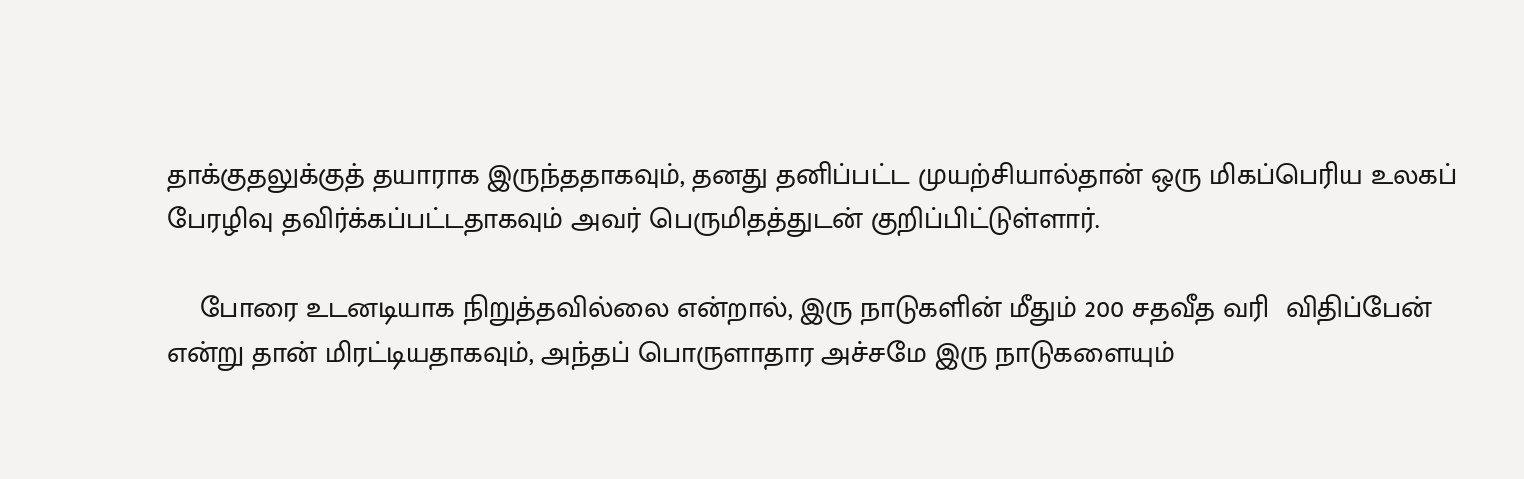தாக்குதலுக்குத் தயாராக இருந்ததாகவும், தனது தனிப்பட்ட முயற்சியால்தான் ஒரு மிகப்பெரிய உலகப் பேரழிவு தவிர்க்கப்பட்டதாகவும் அவர் பெருமிதத்துடன் குறிப்பிட்டுள்ளார்.

    போரை உடனடியாக நிறுத்தவில்லை என்றால், இரு நாடுகளின் மீதும் 200 சதவீத வரி  விதிப்பேன் என்று தான் மிரட்டியதாகவும், அந்தப் பொருளாதார அச்சமே இரு நாடுகளையும்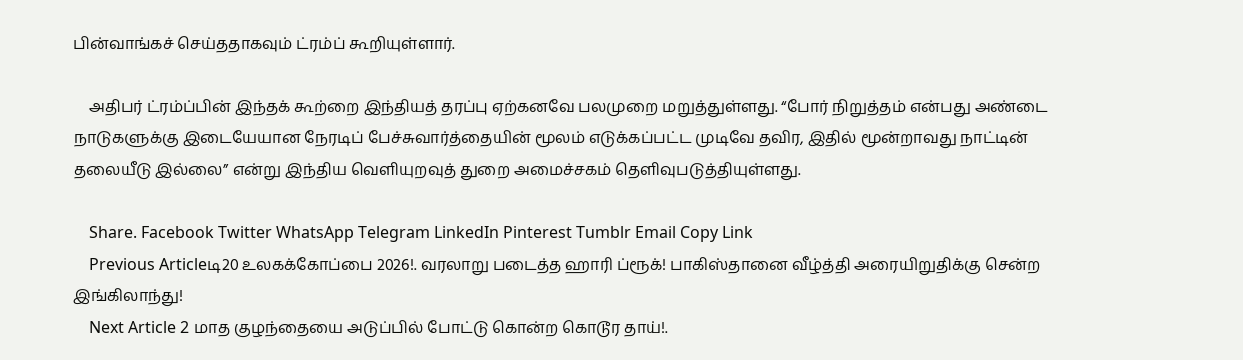பின்வாங்கச் செய்ததாகவும் ட்ரம்ப் கூறியுள்ளார்.

    அதிபர் ட்ரம்ப்பின் இந்தக் கூற்றை இந்தியத் தரப்பு ஏற்கனவே பலமுறை மறுத்துள்ளது. “போர் நிறுத்தம் என்பது அண்டை நாடுகளுக்கு இடையேயான நேரடிப் பேச்சுவார்த்தையின் மூலம் எடுக்கப்பட்ட முடிவே தவிர, இதில் மூன்றாவது நாட்டின் தலையீடு இல்லை” என்று இந்திய வெளியுறவுத் துறை அமைச்சகம் தெளிவுபடுத்தியுள்ளது.

    Share. Facebook Twitter WhatsApp Telegram LinkedIn Pinterest Tumblr Email Copy Link
    Previous Articleடி20 உலகக்கோப்பை 2026!. வரலாறு படைத்த ஹாரி ப்ரூக்! பாகிஸ்தானை வீழ்த்தி அரையிறுதிக்கு சென்ற இங்கிலாந்து!
    Next Article 2 மாத குழந்தையை அடுப்பில் போட்டு கொன்ற கொடூர தாய்!.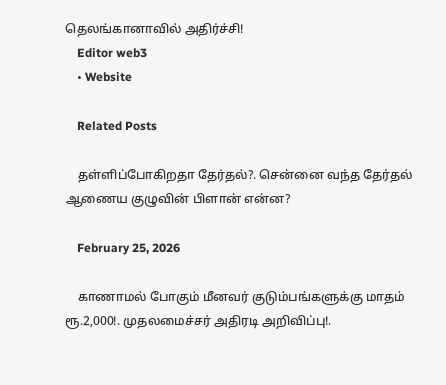தெலங்கானாவில் அதிர்ச்சி!
    Editor web3
    • Website

    Related Posts

    தள்ளிப்போகிறதா தேர்தல்?. சென்னை வந்த தேர்தல் ஆணைய குழுவின் பிளான் என்ன?

    February 25, 2026

    காணாமல் போகும் மீனவர் குடும்பங்களுக்கு மாதம் ரூ.2,000!. முதலமைச்சர் அதிரடி அறிவிப்பு!.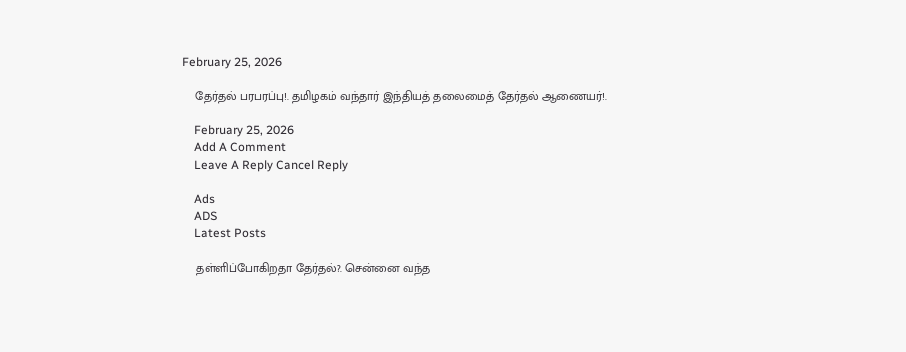February 25, 2026

    தேர்தல் பரபரப்பு!. தமிழகம் வந்தார் இந்தியத் தலைமைத் தேர்தல் ஆணையர்!.

    February 25, 2026
    Add A Comment
    Leave A Reply Cancel Reply

    Ads
    ADS
    Latest Posts

    தள்ளிப்போகிறதா தேர்தல்?. சென்னை வந்த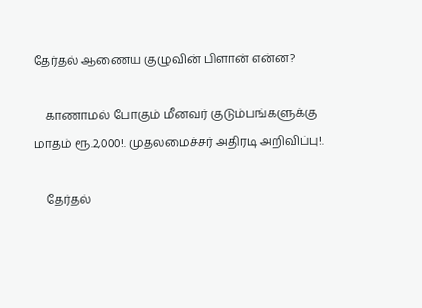தேர்தல் ஆணைய குழுவின் பிளான் என்ன?

    காணாமல் போகும் மீனவர் குடும்பங்களுக்கு மாதம் ரூ.2,000!. முதலமைச்சர் அதிரடி அறிவிப்பு!.

    தேர்தல்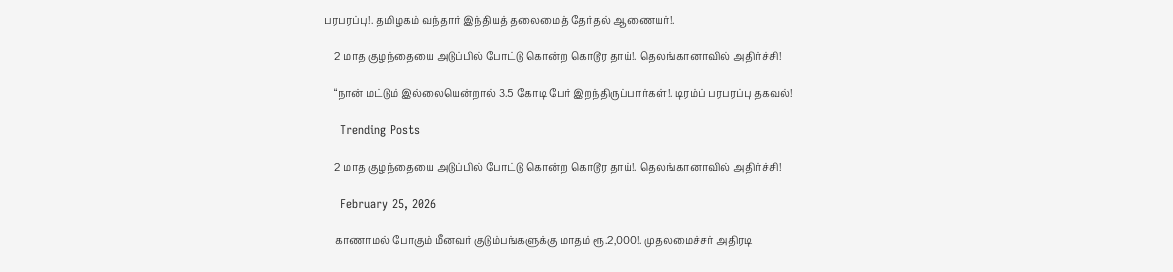பரபரப்பு!. தமிழகம் வந்தார் இந்தியத் தலைமைத் தேர்தல் ஆணையர்!.

    2 மாத குழந்தையை அடுப்பில் போட்டு கொன்ற கொடூர தாய்!. தெலங்கானாவில் அதிர்ச்சி!

    “நான் மட்டும் இல்லையென்றால் 3.5 கோடி பேர் இறந்திருப்பார்கள்!. டிரம்ப் பரபரப்பு தகவல்!

    Trending Posts

    2 மாத குழந்தையை அடுப்பில் போட்டு கொன்ற கொடூர தாய்!. தெலங்கானாவில் அதிர்ச்சி!

    February 25, 2026

    காணாமல் போகும் மீனவர் குடும்பங்களுக்கு மாதம் ரூ.2,000!. முதலமைச்சர் அதிரடி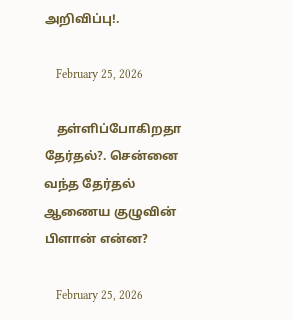அறிவிப்பு!.

    February 25, 2026

    தள்ளிப்போகிறதா தேர்தல்?. சென்னை வந்த தேர்தல் ஆணைய குழுவின் பிளான் என்ன?

    February 25, 2026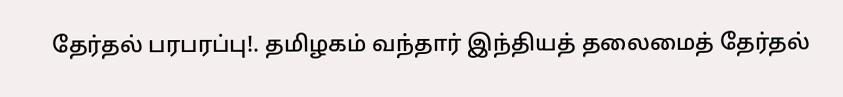தேர்தல் பரபரப்பு!. தமிழகம் வந்தார் இந்தியத் தலைமைத் தேர்தல்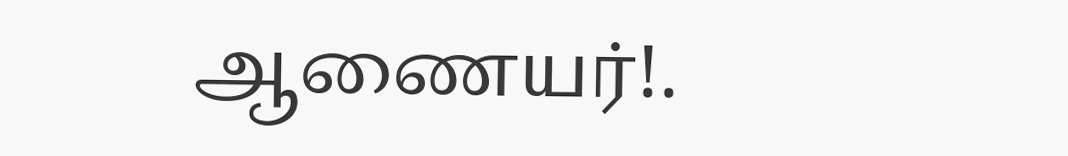ஆணையர்!.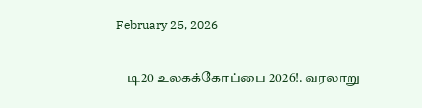February 25, 2026

    டி20 உலகக்கோப்பை 2026!. வரலாறு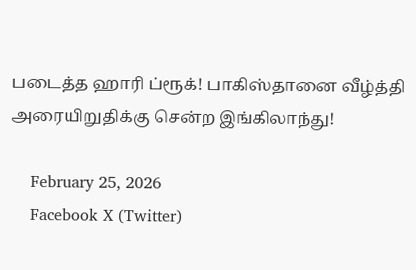படைத்த ஹாரி ப்ரூக்! பாகிஸ்தானை வீழ்த்தி அரையிறுதிக்கு சென்ற இங்கிலாந்து!

    February 25, 2026
    Facebook X (Twitter)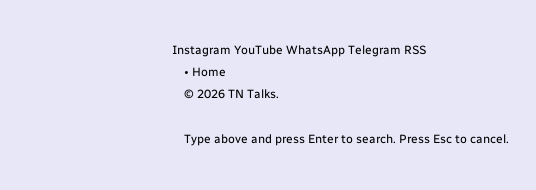Instagram YouTube WhatsApp Telegram RSS
    • Home
    © 2026 TN Talks.

    Type above and press Enter to search. Press Esc to cancel.